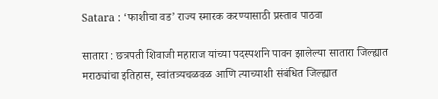Satara : ‘फाशीचा वड’ राज्य स्मारक करण्यासाठी प्रस्ताव पाठवा

सातारा : छत्रपती शिवाजी महाराज यांच्या पदस्पर्शाने पावन झालेल्या सातारा जिल्ह्यात मराठ्यांचा इतिहास, स्वांतत्र्यचळवळ आणि त्याच्याशी संबंधित जिल्ह्यात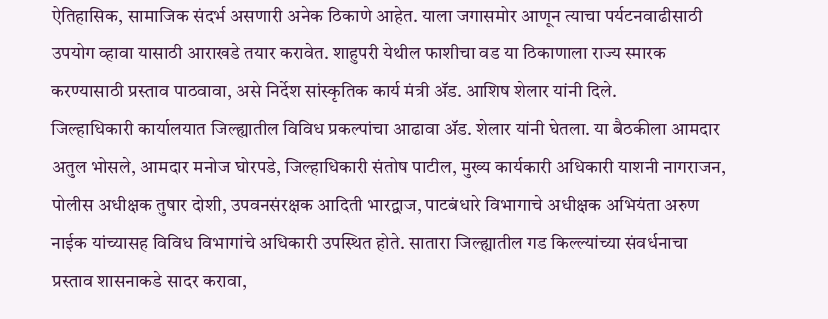ऐतिहासिक, सामाजिक संदर्भ असणारी अनेक ठिकाणे आहेत. याला जगासमोर आणून त्याचा पर्यटनवाढीसाठी उपयोग व्हावा यासाठी आराखडे तयार करावेत. शाहुपरी येथील फाशीचा वड या ठिकाणाला राज्य स्मारक करण्यासाठी प्रस्ताव पाठवावा, असे निर्देश सांस्कृतिक कार्य मंत्री ॲड. आशिष शेलार यांनी दिले.
जिल्हाधिकारी कार्यालयात जिल्ह्यातील विविध प्रकल्पांचा आढावा ॲड. शेलार यांनी घेतला. या बैठकीला आमदार अतुल भोसले, आमदार मनोज घोरपडे, जिल्हाधिकारी संतोष पाटील, मुख्य कार्यकारी अधिकारी याशनी नागराजन, पोलीस अधीक्षक तुषार दोशी, उपवनसंरक्षक आदिती भारद्वाज, पाटबंधारे विभागाचे अधीक्षक अभियंता अरुण नाईक यांच्यासह विविध विभागांचे अधिकारी उपस्थित होते. सातारा जिल्ह्यातील गड किल्ल्यांच्या संवर्धनाचा प्रस्ताव शासनाकडे सादर करावा,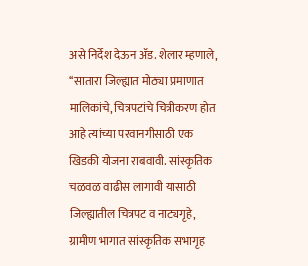असे निर्देश देऊन ॲड. शेलार म्हणाले, ‘‘सातारा जिल्ह्यात मोठ्या प्रमाणात मालिकांचे, चित्रपटांचे चित्रीकरण होत आहे त्यांच्या परवानगीसाठी एक खिडकी योजना राबवावी. सांस्कृतिक चळवळ वाढीस लागावी यासाठी जिल्ह्यातील चित्रपट व नाट्यगृहे, ग्रामीण भागात सांस्कृतिक सभागृह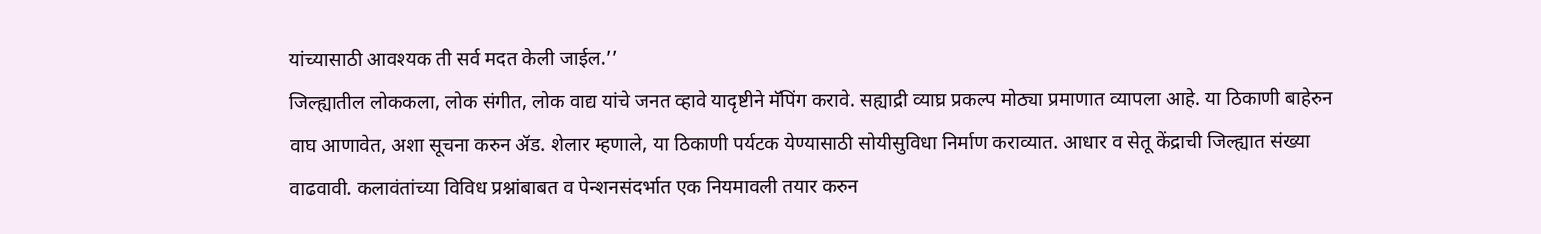यांच्यासाठी आवश्यक ती सर्व मदत केली जाईल.’’
जिल्ह्यातील लोककला, लोक संगीत, लोक वाद्य यांचे जनत व्हावे यादृष्टीने मॅपिंग करावे. सह्याद्री व्याघ्र प्रकल्प मोठ्या प्रमाणात व्यापला आहे. या ठिकाणी बाहेरुन वाघ आणावेत, अशा सूचना करुन ॲड. शेलार म्हणाले, या ठिकाणी पर्यटक येण्यासाठी सोयीसुविधा निर्माण कराव्यात. आधार व सेतू केंद्राची जिल्ह्यात संख्या वाढवावी. कलावंतांच्या विविध प्रश्नांबाबत व पेन्शनसंदर्भात एक नियमावली तयार करुन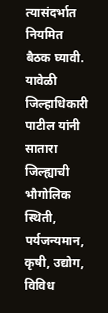त्यासंदर्भात नियमित बैठक घ्यावी.
यावेळी जिल्हाधिकारी पाटील यांनी सातारा जिल्ह्याची भौगोलिक स्थिती, पर्यजन्यमान, कृषी, उद्योग, विविध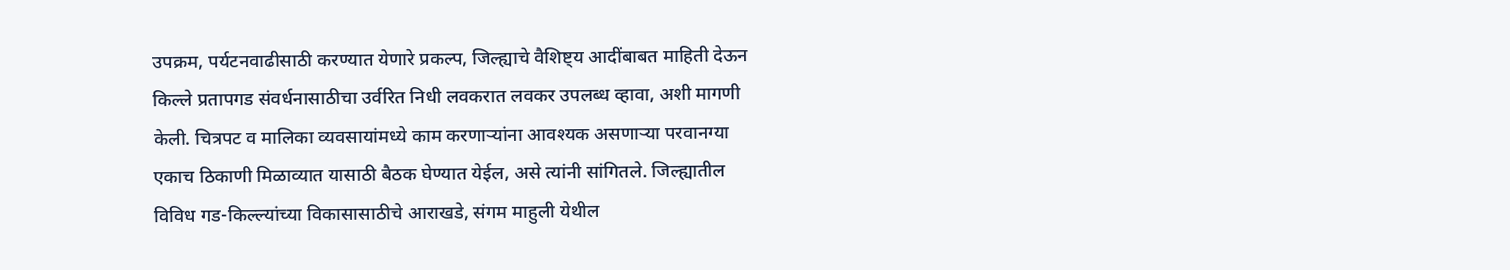उपक्रम, पर्यटनवाढीसाठी करण्यात येणारे प्रकल्प, जिल्ह्याचे वैशिष्ट्य आदींबाबत माहिती देऊन किल्ले प्रतापगड संवर्धनासाठीचा उर्वरित निधी लवकरात लवकर उपलब्ध व्हावा, अशी मागणी केली. चित्रपट व मालिका व्यवसायांमध्ये काम करणाऱ्यांना आवश्यक असणाऱ्या परवानग्या एकाच ठिकाणी मिळाव्यात यासाठी बैठक घेण्यात येईल, असे त्यांनी सांगितले. जिल्ह्यातील विविध गड-किल्ल्यांच्या विकासासाठीचे आराखडे, संगम माहुली येथील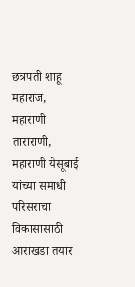छत्रपती शाहू महाराज, महाराणी ताराराणी, महाराणी येसूबाई यांच्या समाधी परिसराचा विकासासाठी आराखडा तयार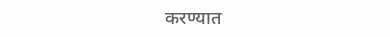करण्यात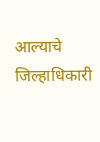आल्याचे जिल्हाधिकारी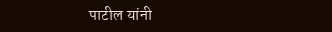पाटील यांनी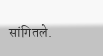सांगितले.